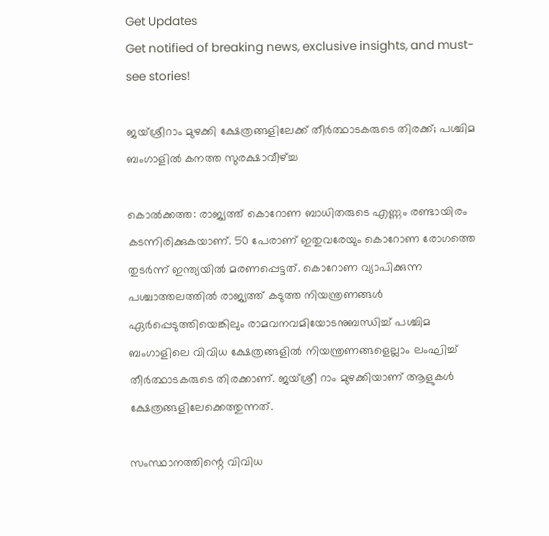Get Updates
Get notified of breaking news, exclusive insights, and must-see stories!

ജയ്ശ്രീറാം മുഴക്കി ക്ഷേത്രങ്ങളിലേക്ക് തീര്‍ത്ഥാടകരുടെ തിരക്ക്; പശ്ചിമ ബംഗാളില്‍ കനത്ത സുരക്ഷാവീഴ്ച്ച

കൊല്‍ക്കത്ത: രാജ്യത്ത് കൊറോണ ബാധിതരുടെ എണ്ണം രണ്ടായിരം കടന്നിരിക്കുകയാണ്. 50 പേരാണ് ഇതുവരേയും കൊറോണ രോഗത്തെ തുടര്‍ന്ന് ഇന്ത്യയില്‍ മരണപ്പെട്ടത്. കൊറോണ വ്യാപിക്കുന്ന പശ്ചാത്തലത്തില്‍ രാജ്യത്ത് കടുത്ത നിയന്ത്രണങ്ങള്‍ ഏര്‍പ്പെടുത്തിയെങ്കിലും രാമവനവമിയോടനുബന്ധിച്ച് പശ്ചിമ ബംഗാളിലെ വിവിധ ക്ഷേത്രങ്ങളില്‍ നിയന്ത്രണങ്ങളെല്ലാം ലംഘിച്ച് തീര്‍ത്ഥാടകരുടെ തിരക്കാണ്. ജയ്ശ്രീ റാം മുഴക്കിയാണ് ആളുകള്‍ ക്ഷേത്രങ്ങളിലേക്കെത്തുന്നത്.

സംസ്ഥാനത്തിന്റെ വിവിധ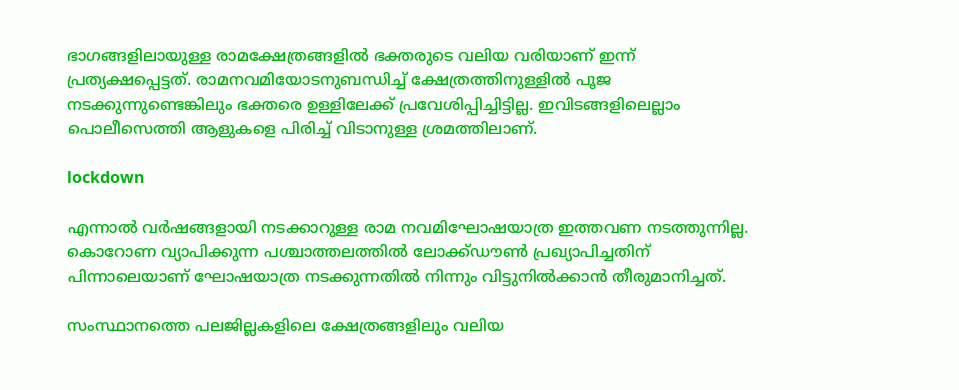ഭാഗങ്ങളിലായുള്ള രാമക്ഷേത്രങ്ങളില്‍ ഭക്തരുടെ വലിയ വരിയാണ് ഇന്ന് പ്രത്യക്ഷപ്പെട്ടത്. രാമനവമിയോടനുബന്ധിച്ച് ക്ഷേത്രത്തിനുള്ളില്‍ പൂജ നടക്കുന്നുണ്ടെങ്കിലും ഭക്തരെ ഉള്ളിലേക്ക് പ്രവേശിപ്പിച്ചിട്ടില്ല. ഇവിടങ്ങളിലെല്ലാം പൊലീസെത്തി ആളുകളെ പിരിച്ച് വിടാനുള്ള ശ്രമത്തിലാണ്.

lockdown

എന്നാല്‍ വര്‍ഷങ്ങളായി നടക്കാറുള്ള രാമ നവമിഘോഷയാത്ര ഇത്തവണ നടത്തുന്നില്ല. കൊറോണ വ്യാപിക്കുന്ന പശ്ചാത്തലത്തില്‍ ലോക്ക്ഡൗണ്‍ പ്രഖ്യാപിച്ചതിന് പിന്നാലെയാണ് ഘോഷയാത്ര നടക്കുന്നതില്‍ നിന്നും വിട്ടുനില്‍ക്കാന്‍ തീരുമാനിച്ചത്.

സംസ്ഥാനത്തെ പലജില്ലകളിലെ ക്ഷേത്രങ്ങളിലും വലിയ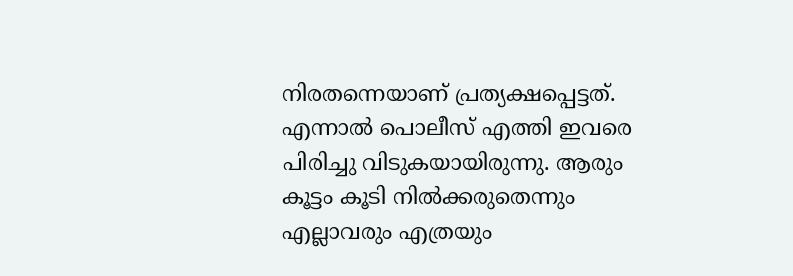നിരതന്നെയാണ് പ്രത്യക്ഷപ്പെട്ടത്. എന്നാല്‍ പൊലീസ് എത്തി ഇവരെ പിരിച്ചു വിടുകയായിരുന്നു. ആരും കൂട്ടം കൂടി നില്‍ക്കരുതെന്നും എല്ലാവരും എത്രയും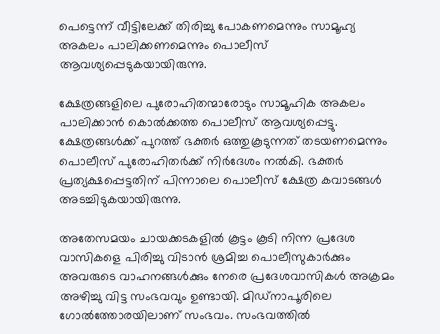പെട്ടെന്ന് വീട്ടിലേക്ക് തിരിച്ചു പോകണമെന്നും സാമൂഹ്യ അകലം പാലിക്കണമെന്നും പൊലീസ് ആവശ്യപ്പെടുകയായിരുന്നു.

ക്ഷേത്രങ്ങളിലെ പുരോഹിതന്മാരോടും സാമൂഹിക അകലം പാലിക്കാന്‍ കൊല്‍ക്കത്ത പൊലീസ് ആവശ്യപ്പെട്ടു. ക്ഷേത്രങ്ങള്‍ക്ക് പുറത്ത് ഭക്തര്‍ ഒത്തുകൂടുന്നത് തടയണമെന്നും പൊലീസ് പുരോഹിതര്‍ക്ക് നിര്‍ദേശം നല്‍കി. ഭക്തര്‍ പ്രത്യക്ഷപ്പെട്ടതിന് പിന്നാലെ പൊലീസ് ക്ഷേത്ര കവാടങ്ങള്‍ അടച്ചിടുകയായിരുന്നു.

അതേസമയം ചായക്കടകളില്‍ കൂട്ടം കൂടി നിന്ന പ്രദേശ വാസികളെ പിരിച്ചു വിടാന്‍ ശ്രമിച്ച പൊലീസുകാര്‍ക്കും അവരുടെ വാഹനങ്ങള്‍ക്കും നേരെ പ്രദേശവാസികള്‍ അക്രമം അഴിച്ചു വിട്ട സംഭവവും ഉണ്ടായി. മിഡ്‌നാപൂരിലെ ഗോല്‍ത്തോരയിലാണ് സംഭവം. സംഭവത്തില്‍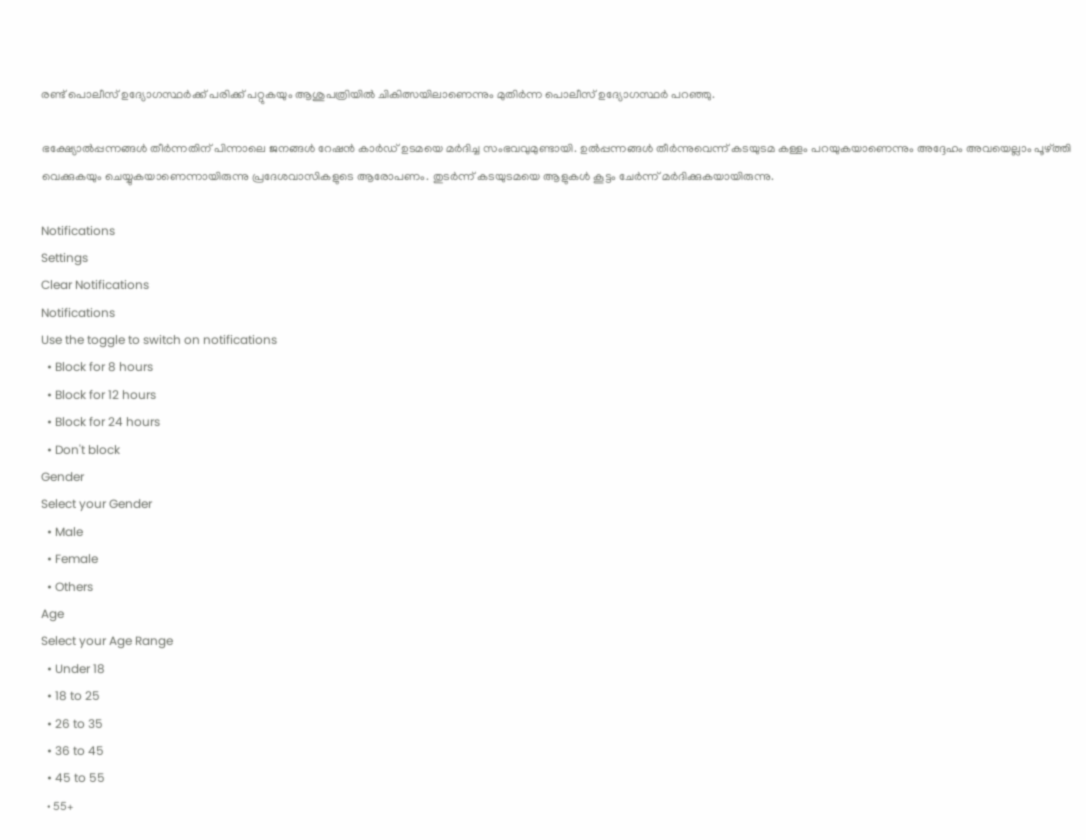രണ്ട് പൊലീസ് ഉദ്യോഗസ്ഥര്‍ക്ക് പരിക്ക് പറ്റുകയും ആശുപത്രിയില്‍ ചികിത്സയിലാണെന്നും മുതിര്‍ന്ന പൊലീസ് ഉദ്യോഗസ്ഥര്‍ പറഞ്ഞു.

ഭക്ഷ്യോല്‍പ്പന്നങ്ങള്‍ തീര്‍ന്നതിന് പിന്നാലെ ജനങ്ങള്‍ റേഷന്‍ കാര്‍ഡ് ഉടമയെ മര്‍ദിച്ച സംഭവവുമുണ്ടായി. ഉല്‍പ്പന്നങ്ങള്‍ തീര്‍ന്നുവെന്ന് കടയുടമ കള്ളം പറയുകയാണെന്നും അദ്ദേഹം അവയെല്ലാം പൂഴ്ത്തി വെക്കുകയും ചെയ്യുകയാണെന്നായിരുന്നു പ്രദേശവാസികളുടെ ആരോപണം. തുടര്‍ന്ന് കടയുടമയെ ആളുകള്‍ കൂട്ടം ചേര്‍ന്ന് മര്‍ദിക്കുകയായിരുന്നു.

Notifications
Settings
Clear Notifications
Notifications
Use the toggle to switch on notifications
  • Block for 8 hours
  • Block for 12 hours
  • Block for 24 hours
  • Don't block
Gender
Select your Gender
  • Male
  • Female
  • Others
Age
Select your Age Range
  • Under 18
  • 18 to 25
  • 26 to 35
  • 36 to 45
  • 45 to 55
  • 55+